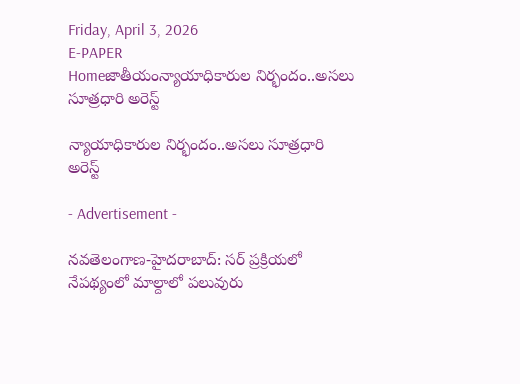Friday, April 3, 2026
E-PAPER
Homeజాతీయంన్యాయాధికారుల నిర్భందం..అస‌లు సూత్ర‌ధారి అరెస్ట్

న్యాయాధికారుల నిర్భందం..అస‌లు సూత్ర‌ధారి అరెస్ట్

- Advertisement -

న‌వతెలంగాణ‌-హైద‌రాబాద్: స‌ర్ ప్ర‌క్రియ‌లో నేప‌థ్యంలో మాల్దాలో ప‌లువురు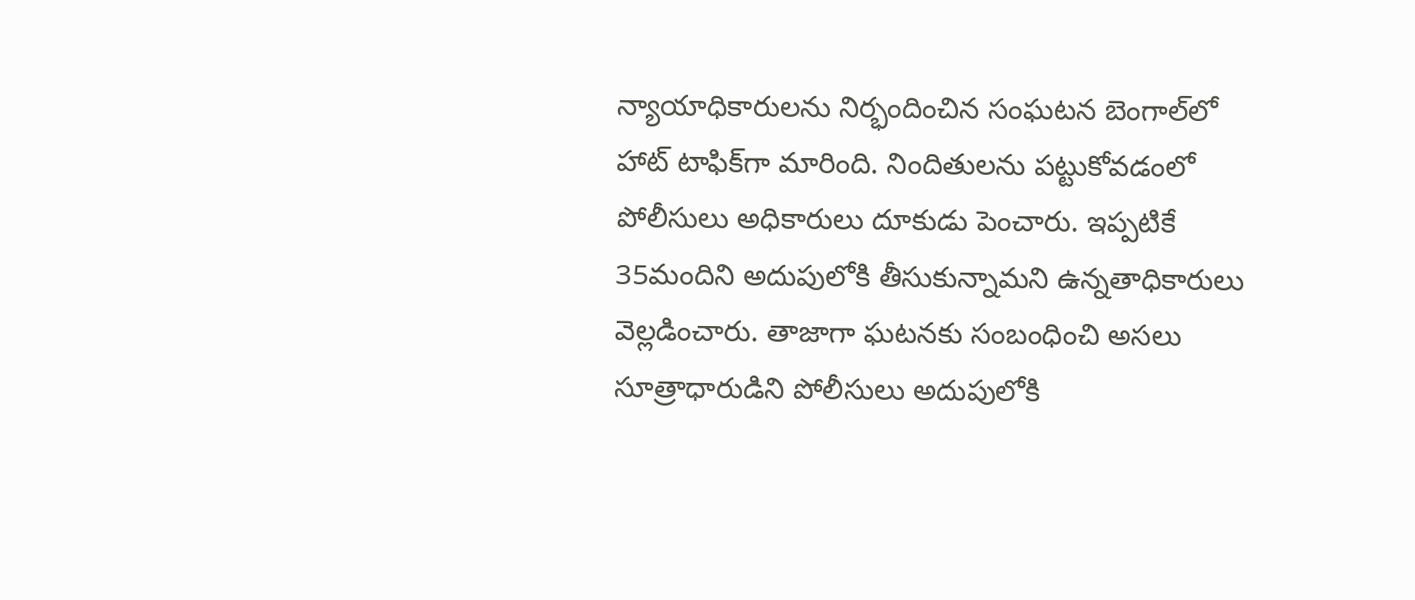న్యాయాధికారుల‌ను నిర్భందించిన సంఘ‌ట‌న బెంగాల్‌లో హాట్ టాఫిక్‌గా మారింది. నిందితుల‌ను ప‌ట్టుకోవ‌డంలో పోలీసులు అధికారులు దూకుడు పెంచారు. ఇప్ప‌టికే 35మందిని అదుపులోకి తీసుకున్నామ‌ని ఉన్న‌తాధికారులు వెల్ల‌డించారు. తాజాగా ఘ‌ట‌న‌కు సంబంధించి అసలు సూత్రాధారుడిని పోలీసులు అదుపులోకి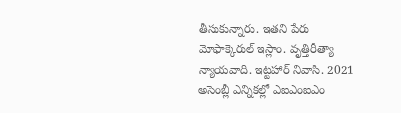తీసుకున్నారు. ఇతని పేరు మోఫాక్కెరుల్‌ ఇస్లాం. వృత్తిరీత్యా న్యాయవాది. ఇట్టహార్‌ నివాసి. 2021 అసెంబ్లీ ఎన్నికల్లో ఎఐఎంఐఎం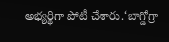అభ్యర్థిగా పోటీ చేశారు.‘బాగ్డోగ్రా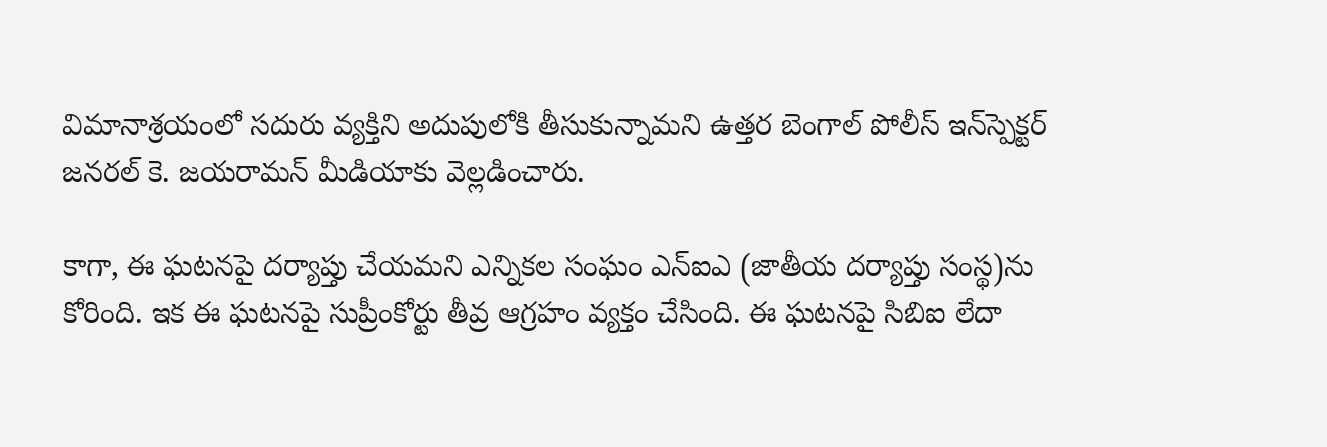విమానాశ్రయంలో స‌దురు వ్య‌క్తిని అదుపులోకి తీసుకున్నామ‌ని ఉత్తర బెంగాల్‌ పోలీస్‌ ఇన్‌స్పెక్టర్‌ జనరల్‌ కె. జయరామన్ మీడియాకు వెల్ల‌డించారు.

కాగా, ఈ ఘటనపై దర్యాప్తు చేయమని ఎన్నికల సంఘం ఎన్‌ఐఎ (జాతీయ దర్యాప్తు సంస్థ)ను కోరింది. ఇక ఈ ఘటనపై సుప్రీంకోర్టు తీవ్ర ఆగ్రహం వ్యక్తం చేసింది. ఈ ఘటనపై సిబిఐ లేదా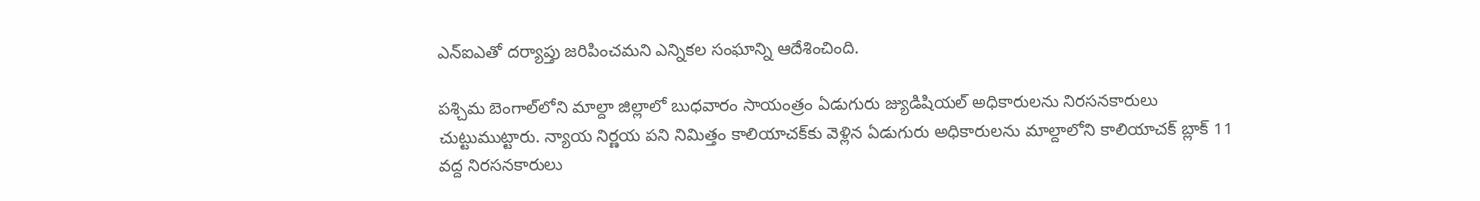ఎన్‌ఐఎతో దర్యాప్తు జరిపించమని ఎన్నికల సంఘాన్ని ఆదేశించింది.

పశ్చిమ బెంగాల్‌లోని మాల్దా జిల్లాలో బుధవారం సాయంత్రం ఏడుగురు జ్యుడిషియల్‌ అధికారులను నిరసనకారులు చుట్టుముట్టారు. న్యాయ నిర్ణయ పని నిమిత్తం కాలియాచక్‌కు వెళ్లిన ఏడుగురు అధికారులను మాల్దాలోని కాలియాచక్‌ బ్లాక్‌ 11 వద్ద నిరసనకారులు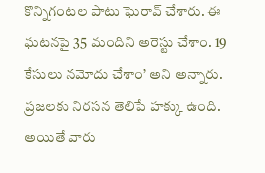కొన్నిగంటల పాటు ఘెరావ్‌ చేశారు. ఈ ఘటనపై 35 మందిని అరెస్టు చేశాం. 19 కేసులు నమోదు చేశాం’ అని అన్నారు. ప్రజలకు నిరసన తెలిపే హక్కు ఉంది. అయితే వారు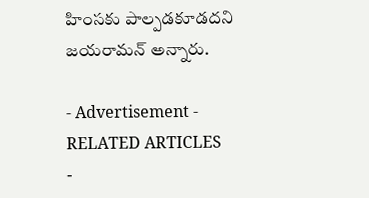హింసకు పాల్పడకూడదని జయరామన్‌ అన్నారు.

- Advertisement -
RELATED ARTICLES
-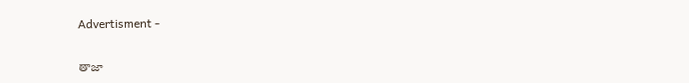Advertisment -

తాజా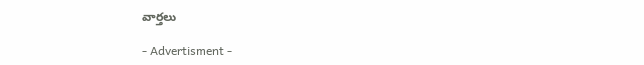వార్తలు

- Advertisment -